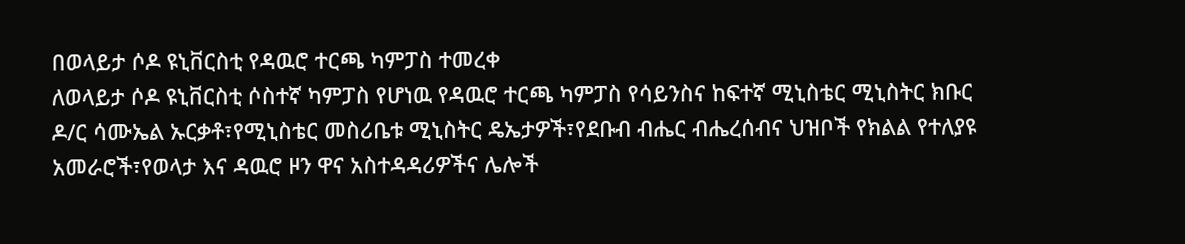በወላይታ ሶዶ ዩኒቨርስቲ የዳዉሮ ተርጫ ካምፓስ ተመረቀ
ለወላይታ ሶዶ ዩኒቨርስቲ ሶስተኛ ካምፓስ የሆነዉ የዳዉሮ ተርጫ ካምፓስ የሳይንስና ከፍተኛ ሚኒስቴር ሚኒስትር ክቡር ዶ/ር ሳሙኤል ኡርቃቶ፣የሚኒስቴር መስሪቤቱ ሚኒስትር ዴኤታዎች፣የደቡብ ብሔር ብሔረሰብና ህዝቦች የክልል የተለያዩ አመራሮች፣የወላታ እና ዳዉሮ ዞን ዋና አስተዳዳሪዎችና ሌሎች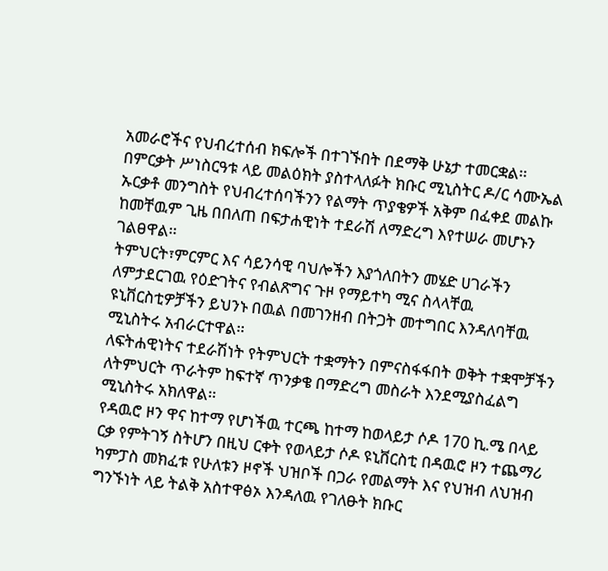አመራሮችና የህብረተሰብ ክፍሎች በተገኙበት በደማቅ ሁኔታ ተመርቋል፡፡
በምርቃት ሥነስርዓቱ ላይ መልዕክት ያስተላለፉት ክቡር ሚኒስትር ዶ/ር ሳሙኤል ኡርቃቶ መንግስት የህብረተሰባችንን የልማት ጥያቄዎች አቅም በፈቀደ መልኩ ከመቸዉም ጊዜ በበለጠ በፍታሐዊነት ተደራሽ ለማድረግ እየተሠራ መሆኑን ገልፀዋል፡፡
ትምህርት፣ምርምር እና ሳይንሳዊ ባህሎችን እያጎለበትን መሄድ ሀገራችን ለምታደርገዉ የዕድገትና የብልጽግና ጉዞ የማይተካ ሚና ስላላቸዉ ዩኒቨርስቲዎቻችን ይህንኑ በዉል በመገንዘብ በትጋት መተግበር እንዳለባቸዉ ሚኒስትሩ አብራርተዋል፡፡
ለፍትሐዊነትና ተደራሽነት የትምህርት ተቋማትን በምናስፋፋበት ወቅት ተቋሞቻችን ለትምህርት ጥራትም ከፍተኛ ጥንቃቄ በማድረግ መስራት እንደሚያስፈልግ ሚኒስትሩ አክለዋል፡፡
የዳዉሮ ዞን ዋና ከተማ የሆነችዉ ተርጫ ከተማ ከወላይታ ሶዶ 170 ኪ.ሜ በላይ ርቃ የምትገኝ ስትሆን በዚህ ርቀት የወላይታ ሶዶ ዩኒቨርስቲ በዳዉሮ ዞን ተጨማሪ ካምፓስ መክፈቱ የሁለቱን ዞኖች ህዝቦች በጋራ የመልማት እና የህዝብ ለህዝብ ግንኙነት ላይ ትልቅ አስተዋፅኦ እንዳለዉ የገለፁት ክቡር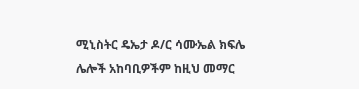ሚኒስትር ዴኤታ ዶ/ር ሳሙኤል ክፍሌ ሌሎች አከባቢዎችም ከዚህ መማር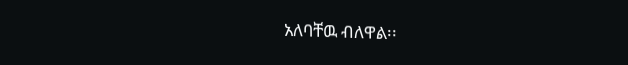አለባቸዉ ብለዋል፡፡